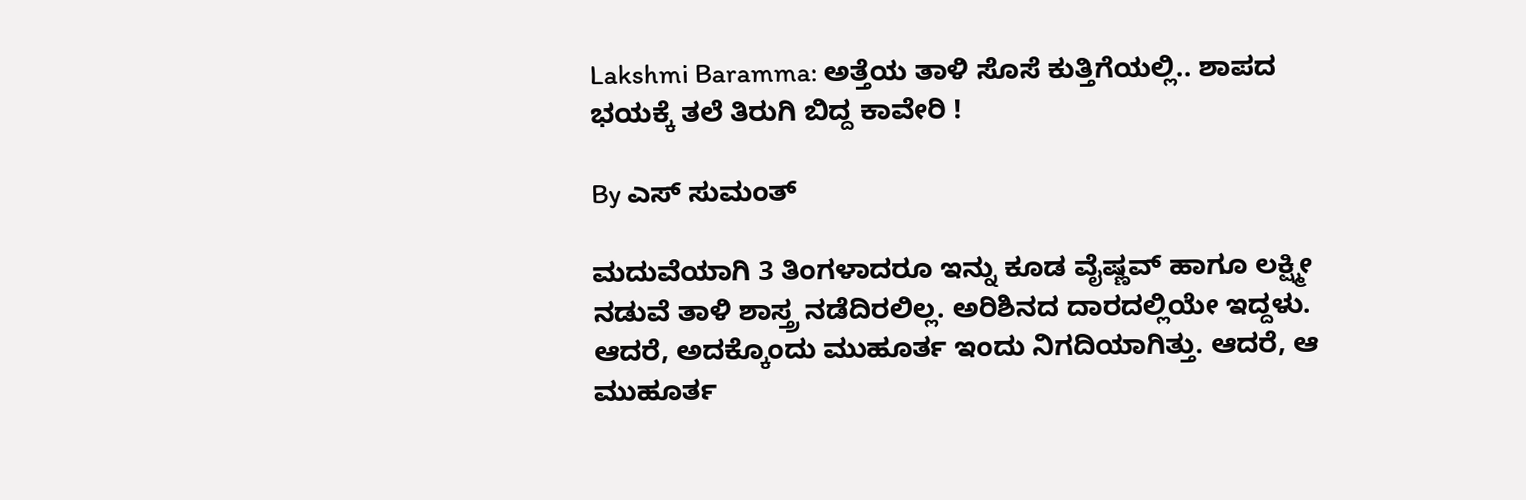Lakshmi Baramma: ಅತ್ತೆಯ ತಾಳಿ ಸೊಸೆ ಕುತ್ತಿಗೆಯಲ್ಲಿ.. ಶಾಪದ ಭಯಕ್ಕೆ ತಲೆ ತಿರುಗಿ ಬಿದ್ದ ಕಾವೇರಿ !

By ಎಸ್ ಸುಮಂತ್

ಮದುವೆಯಾಗಿ 3 ತಿಂಗಳಾದರೂ ಇನ್ನು ಕೂಡ ವೈಷ್ಣವ್ ಹಾಗೂ ಲಕ್ಷ್ಮೀ ನಡುವೆ ತಾಳಿ ಶಾಸ್ತ್ರ ನಡೆದಿರಲಿಲ್ಲ. ಅರಿಶಿನದ ದಾರದಲ್ಲಿಯೇ ಇದ್ದಳು. ಆದರೆ, ಅದಕ್ಕೊಂದು ಮುಹೂರ್ತ ಇಂದು ನಿಗದಿಯಾಗಿತ್ತು. ಆದರೆ, ಆ ಮುಹೂರ್ತ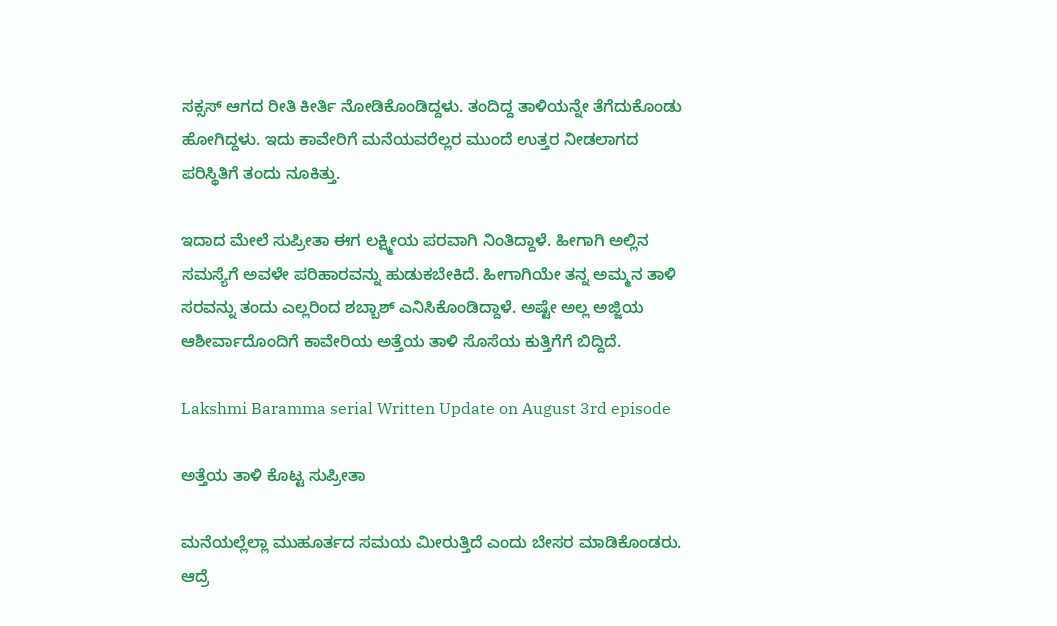ಸಕ್ಸಸ್ ಆಗದ ರೀತಿ ಕೀರ್ತಿ ನೋಡಿಕೊಂಡಿದ್ದಳು. ತಂದಿದ್ದ ತಾಳಿಯನ್ನೇ ತೆಗೆದುಕೊಂಡು ಹೋಗಿದ್ದಳು. ಇದು ಕಾವೇರಿಗೆ ಮನೆಯವರೆಲ್ಲರ ಮುಂದೆ ಉತ್ತರ ನೀಡಲಾಗದ ಪರಿಸ್ಥಿತಿಗೆ ತಂದು ನೂಕಿತ್ತು.

ಇದಾದ ಮೇಲೆ ಸುಪ್ರೀತಾ ಈಗ ಲಕ್ಷ್ಮೀಯ ಪರವಾಗಿ‌ ನಿಂತಿದ್ದಾಳೆ. ಹೀಗಾಗಿ ಅಲ್ಲಿನ ಸಮಸ್ಯೆಗೆ ಅವಳೇ ಪರಿಹಾರವನ್ನು ಹುಡುಕಬೇಕಿದೆ‌. ಹೀಗಾಗಿಯೇ ತನ್ನ ಅಮ್ಮನ ತಾಳಿ ಸರವನ್ನು ತಂದು ಎಲ್ಲರಿಂದ ಶಬ್ಬಾಶ್ ಎನಿಸಿಕೊಂಡಿದ್ದಾಳೆ. ಅಷ್ಟೇ ಅಲ್ಲ ಅಜ್ಜಿಯ ಆಶೀರ್ವಾದೊಂದಿಗೆ ಕಾವೇರಿಯ ಅತ್ತೆಯ ತಾಳಿ ಸೊಸೆಯ ಕುತ್ತಿಗೆಗೆ ಬಿದ್ದಿದೆ.

Lakshmi Baramma serial Written Update on August 3rd episode

ಅತ್ತೆಯ ತಾಳಿ ಕೊಟ್ಟ ಸುಪ್ರೀತಾ

ಮನೆಯಲ್ಲೆಲ್ಲಾ ಮುಹೂರ್ತದ ಸಮಯ ಮೀರುತ್ತಿದೆ ಎಂದು ಬೇಸರ ಮಾಡಿಕೊಂಡರು. ಆದ್ರೆ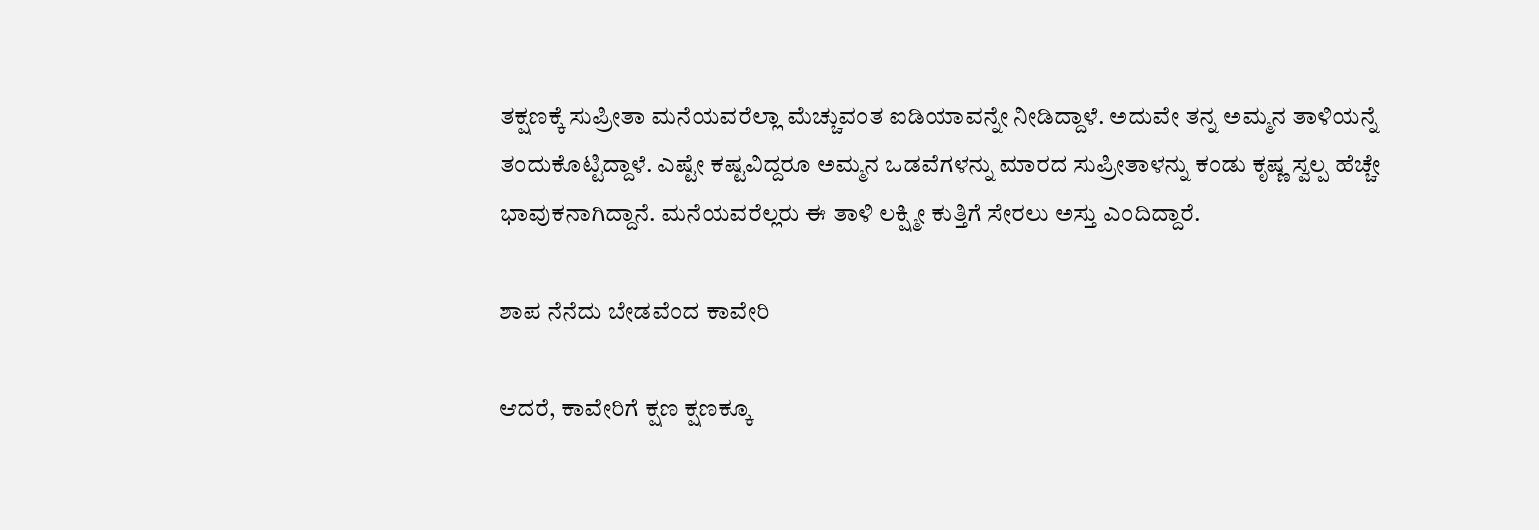ತಕ್ಷಣಕ್ಕೆ ಸುಪ್ರೀತಾ ಮನೆಯವರೆಲ್ಲಾ ಮೆಚ್ಚುವಂತ ಐಡಿಯಾವನ್ನೇ ನೀಡಿದ್ದಾಳೆ. ಅದುವೇ ತನ್ನ ಅಮ್ಮನ ತಾಳಿಯನ್ನೆ ತಂದುಕೊಟ್ಟಿದ್ದಾಳೆ. ಎಷ್ಟೇ ಕಷ್ಟವಿದ್ದರೂ ಅಮ್ಮನ ಒಡವೆಗಳನ್ನು ಮಾರದ ಸುಪ್ರೀತಾಳನ್ನು ಕಂಡು ಕೃಷ್ಣ ಸ್ವಲ್ಪ ಹೆಚ್ಚೇ ಭಾವುಕನಾಗಿದ್ದಾನೆ. ಮನೆಯವರೆಲ್ಲರು ಈ ತಾಳಿ ಲಕ್ಷ್ಮೀ ಕುತ್ತಿಗೆ ಸೇರಲು ಅಸ್ತು ಎಂದಿದ್ದಾರೆ.

ಶಾಪ ನೆನೆದು ಬೇಡವೆಂದ ಕಾವೇರಿ

ಆದರೆ, ಕಾವೇರಿಗೆ ಕ್ಷಣ ಕ್ಷಣಕ್ಕೂ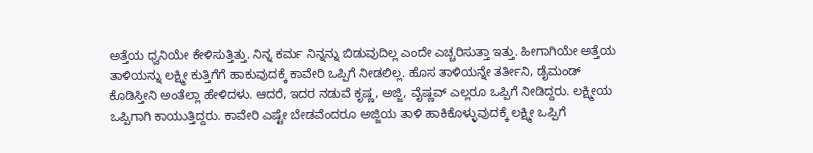ಅತ್ತೆಯ ಧ್ವನಿಯೇ ಕೇಳಿಸುತ್ತಿತ್ತು. ನಿನ್ನ ಕರ್ಮ ನಿನ್ನನ್ನು ಬಿಡುವುದಿಲ್ಲ ಎಂದೇ ಎಚ್ಚರಿಸುತ್ತಾ ಇತ್ತು. ಹೀಗಾಗಿಯೇ ಅತ್ತೆಯ ತಾಳಿಯನ್ನು ಲಕ್ಷ್ಮೀ ಕುತ್ತಿಗೆಗೆ ಹಾಕುವುದಕ್ಕೆ ಕಾವೇರಿ ಒಪ್ಪಿಗೆ ನೀಡಲಿಲ್ಲ. ಹೊಸ ತಾಳಿಯನ್ನೇ ತರ್ತೀನಿ, ಡೈಮಂಡ್ ಕೊಡಿಸ್ತೀನಿ ಅಂತೆಲ್ಲಾ ಹೇಳಿದಳು. ಆದರೆ, ಇದರ ನಡುವೆ ಕೃಷ್ಣ, ಅಜ್ಜಿ, ವೈಷ್ಣವ್ ಎಲ್ಲರೂ ಒಪ್ಪಿಗೆ ನೀಡಿದ್ದರು. ಲಕ್ಷ್ಮೀಯ ಒಪ್ಪಿಗಾಗಿ ಕಾಯುತ್ತಿದ್ದರು. ಕಾವೇರಿ ಎಷ್ಟೇ ಬೇಡವೆಂದರೂ ಅಜ್ಜಿಯ ತಾಳಿ ಹಾಕಿಕೊಳ್ಳುವುದಕ್ಕೆ ಲಕ್ಷ್ಮೀ ಒಪ್ಪಿಗೆ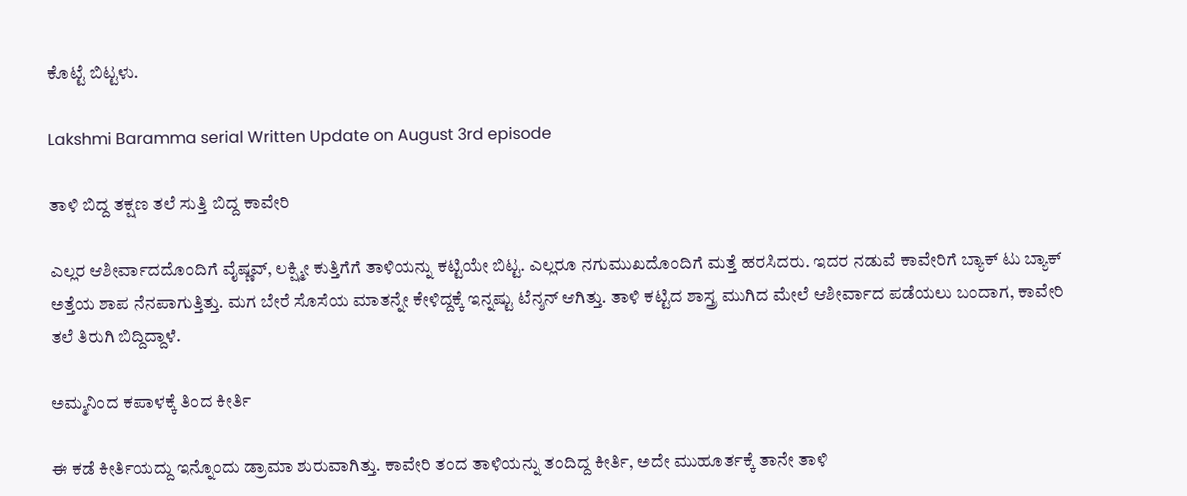ಕೊಟ್ಟೆ ಬಿಟ್ಟಳು.

Lakshmi Baramma serial Written Update on August 3rd episode

ತಾಳಿ ಬಿದ್ದ ತಕ್ಷಣ ತಲೆ ಸುತ್ತಿ ಬಿದ್ದ ಕಾವೇರಿ

ಎಲ್ಲರ ಆಶೀರ್ವಾದದೊಂದಿಗೆ ವೈಷ್ಣವ್, ಲಕ್ಷ್ಮೀ ಕುತ್ತಿಗೆಗೆ ತಾಳಿಯನ್ನು ಕಟ್ಟಿಯೇ ಬಿಟ್ಟ. ಎಲ್ಲರೂ ನಗುಮುಖದೊಂದಿಗೆ ಮತ್ತೆ ಹರಸಿದರು. ಇದರ ನಡುವೆ ಕಾವೇರಿಗೆ ಬ್ಯಾಕ್ ಟು ಬ್ಯಾಕ್ ಅತ್ತೆಯ ಶಾಪ ನೆನಪಾಗುತ್ತಿತ್ತು. ಮಗ ಬೇರೆ ಸೊಸೆಯ ಮಾತನ್ನೇ ಕೇಳಿದ್ದಕ್ಕೆ ಇನ್ನಷ್ಟು ಟೆನ್ಶನ್ ಆಗಿತ್ತು. ತಾಳಿ ಕಟ್ಟಿದ ಶಾಸ್ತ್ರ ಮುಗಿದ ಮೇಲೆ ಆಶೀರ್ವಾದ ಪಡೆಯಲು ಬಂದಾಗ, ಕಾವೇರಿ ತಲೆ ತಿರುಗಿ ಬಿದ್ದಿದ್ದಾಳೆ.

ಅಮ್ಮನಿಂದ ಕಪಾಳಕ್ಕೆ ತಿಂದ ಕೀರ್ತಿ

ಈ ಕಡೆ ಕೀರ್ತಿಯದ್ದು ಇನ್ನೊಂದು ಡ್ರಾಮಾ ಶುರುವಾಗಿತ್ತು. ಕಾವೇರಿ ತಂದ ತಾಳಿಯನ್ನು ತಂದಿದ್ದ ಕೀರ್ತಿ, ಅದೇ ಮುಹೂರ್ತಕ್ಕೆ ತಾನೇ ತಾಳಿ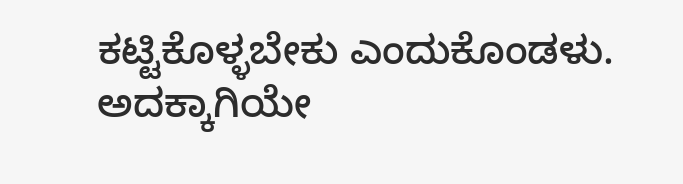ಕಟ್ಟಿಕೊಳ್ಳಬೇಕು ಎಂದುಕೊಂಡಳು. ಅದಕ್ಕಾಗಿಯೇ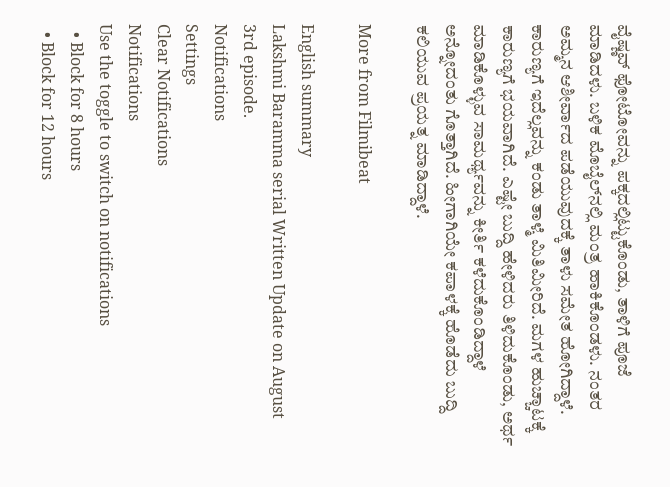ವೈಷ್ಣವ್ ಫೋಟೋವನ್ನು ಪಕ್ಕದಲ್ಲಿಟ್ಟುಕೊಂಡು, ತಾಳಿಗೆ ಪೂಜೆ ಮಾಡಿದಳು. ಬಳಿಕ ಮೊಬೈಲ್‌ನಲ್ಲಿ ಮಂತ್ರ ಹಾಕಿಕೊಂಡಳು. ನಂತರ ಅಮ್ಮನ ಆಶೀರ್ವಾದ ಪಡೆಯುವುದಕ್ಕೆ ತಾಳು ಸಮೇತ ಹೋಗಿದ್ದಾಳೆ. ಕಾರುಣ್ಯಗೆ ಇದೆಲ್ಲವನ್ನು ಕಂಡು ತಾಳ್ಮೆ ಮಿತಿಮೀರಿದೆ. ಮಗಳ ಹುಚ್ಚಾಟಕ್ಕೆ ಕಾರುಣ್ಯಗೆ ಭಯವಾಗಿದೆ. ಎಷ್ಟೇ ಬುದ್ದಿ ಹೇಳಿದರು ತಿಳಿದುಕೊಂಡು, ಅರ್ಥ ಮಾಡಿಕೊಳ್ಳುವ ಸಾಮರ್ಥ್ಯವನ್ನು ಕೀರ್ತಿ ಕಳೆದುಕೊಂಡಿದ್ದಾಳೆ ಅನ್ನೋದಂತು ಗೊತ್ತಾಗಿದೆ. ಹೀಗಾಗಿಯೇ ಕಪಾಳಕ್ಕೆ ಹೊಡೆದು ಬುದ್ದಿ ಕಲಿಯುವ ಪ್ರಯತ್ನ ಮಾಡಿದ್ದಾಳೆ.

More from Filmibeat

English summary
Lakshmi Baramma serial Written Update on August 3rd episode.
Notifications
Settings
Clear Notifications
Notifications
Use the toggle to switch on notifications
  • Block for 8 hours
  • Block for 12 hours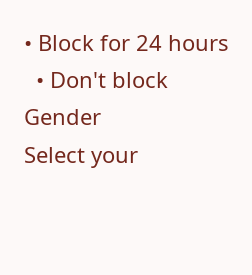• Block for 24 hours
  • Don't block
Gender
Select your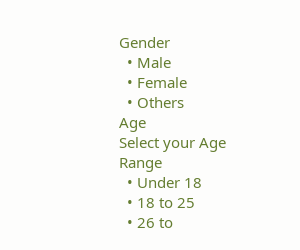Gender
  • Male
  • Female
  • Others
Age
Select your Age Range
  • Under 18
  • 18 to 25
  • 26 to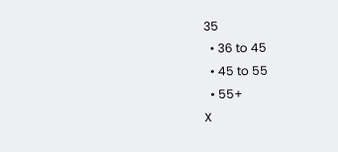35
  • 36 to 45
  • 45 to 55
  • 55+
X